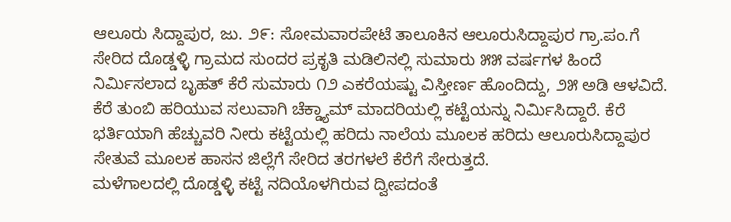ಆಲೂರು ಸಿದ್ದಾಪುರ, ಜು. ೨೯: ಸೋಮವಾರಪೇಟೆ ತಾಲೂಕಿನ ಆಲೂರುಸಿದ್ದಾಪುರ ಗ್ರಾ.ಪಂ.ಗೆ ಸೇರಿದ ದೊಡ್ಡಳ್ಳಿ ಗ್ರಾಮದ ಸುಂದರ ಪ್ರಕೃತಿ ಮಡಿಲಿನಲ್ಲಿ ಸುಮಾರು ೫೫ ವರ್ಷಗಳ ಹಿಂದೆ ನಿರ್ಮಿಸಲಾದ ಬೃಹತ್ ಕೆರೆ ಸುಮಾರು ೧೨ ಎಕರೆಯಷ್ಟು ವಿಸ್ತೀರ್ಣ ಹೊಂದಿದ್ದು, ೨೫ ಅಡಿ ಆಳವಿದೆ. ಕೆರೆ ತುಂಬಿ ಹರಿಯುವ ಸಲುವಾಗಿ ಚೆಕ್ಡ್ಯಾಮ್ ಮಾದರಿಯಲ್ಲಿ ಕಟ್ಟೆಯನ್ನು ನಿರ್ಮಿಸಿದ್ದಾರೆ. ಕೆರೆ ಭರ್ತಿಯಾಗಿ ಹೆಚ್ಚುವರಿ ನೀರು ಕಟ್ಟೆಯಲ್ಲಿ ಹರಿದು ನಾಲೆಯ ಮೂಲಕ ಹರಿದು ಆಲೂರುಸಿದ್ದಾಪುರ ಸೇತುವೆ ಮೂಲಕ ಹಾಸನ ಜಿಲ್ಲೆಗೆ ಸೇರಿದ ತರಗಳಲೆ ಕೆರೆಗೆ ಸೇರುತ್ತದೆ.
ಮಳೆಗಾಲದಲ್ಲಿ ದೊಡ್ಡಳ್ಳಿ ಕಟ್ಟೆ ನದಿಯೊಳಗಿರುವ ದ್ವೀಪದಂತೆ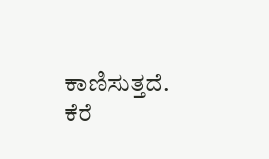ಕಾಣಿಸುತ್ತದೆ. ಕೆರೆ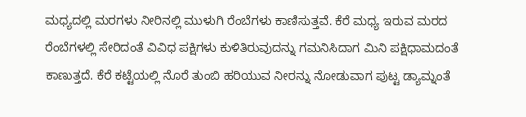ಮಧ್ಯದಲ್ಲಿ ಮರಗಳು ನೀರಿನಲ್ಲಿ ಮುಳುಗಿ ರೆಂಬೆಗಳು ಕಾಣಿಸುತ್ತವೆ. ಕೆರೆ ಮಧ್ಯ ಇರುವ ಮರದ ರೆಂಬೆಗಳಲ್ಲಿ ಸೇರಿದಂತೆ ವಿವಿಧ ಪಕ್ಷಿಗಳು ಕುಳಿತಿರುವುದನ್ನು ಗಮನಿಸಿದಾಗ ಮಿನಿ ಪಕ್ಷಿಧಾಮದಂತೆ ಕಾಣುತ್ತದೆ. ಕೆರೆ ಕಟ್ಟೆಯಲ್ಲಿ ನೊರೆ ತುಂಬಿ ಹರಿಯುವ ನೀರನ್ನು ನೋಡುವಾಗ ಪುಟ್ಟ ಡ್ಯಾಮ್ನಂತೆ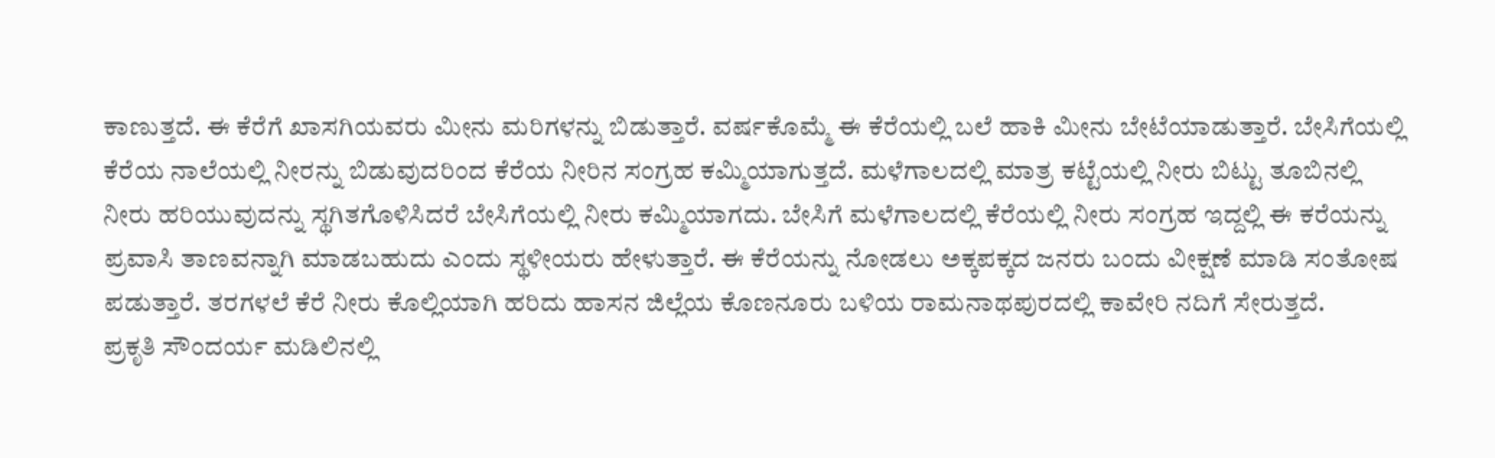ಕಾಣುತ್ತದೆ. ಈ ಕೆರೆಗೆ ಖಾಸಗಿಯವರು ಮೀನು ಮರಿಗಳನ್ನು ಬಿಡುತ್ತಾರೆ. ವರ್ಷಕೊಮ್ಮೆ ಈ ಕೆರೆಯಲ್ಲಿ ಬಲೆ ಹಾಕಿ ಮೀನು ಬೇಟೆಯಾಡುತ್ತಾರೆ. ಬೇಸಿಗೆಯಲ್ಲಿ ಕೆರೆಯ ನಾಲೆಯಲ್ಲಿ ನೀರನ್ನು ಬಿಡುವುದರಿಂದ ಕೆರೆಯ ನೀರಿನ ಸಂಗ್ರಹ ಕಮ್ಮಿಯಾಗುತ್ತದೆ. ಮಳೆಗಾಲದಲ್ಲಿ ಮಾತ್ರ ಕಟ್ಟೆಯಲ್ಲಿ ನೀರು ಬಿಟ್ಟು ತೂಬಿನಲ್ಲಿ ನೀರು ಹರಿಯುವುದನ್ನು ಸ್ಥಗಿತಗೊಳಿಸಿದರೆ ಬೇಸಿಗೆಯಲ್ಲಿ ನೀರು ಕಮ್ಮಿಯಾಗದು. ಬೇಸಿಗೆ ಮಳೆಗಾಲದಲ್ಲಿ ಕೆರೆಯಲ್ಲಿ ನೀರು ಸಂಗ್ರಹ ಇದ್ದಲ್ಲಿ ಈ ಕರೆಯನ್ನು ಪ್ರವಾಸಿ ತಾಣವನ್ನಾಗಿ ಮಾಡಬಹುದು ಎಂದು ಸ್ಥಳೀಯರು ಹೇಳುತ್ತಾರೆ. ಈ ಕೆರೆಯನ್ನು ನೋಡಲು ಅಕ್ಕಪಕ್ಕದ ಜನರು ಬಂದು ವೀಕ್ಷಣೆ ಮಾಡಿ ಸಂತೋಷ ಪಡುತ್ತಾರೆ. ತರಗಳಲೆ ಕೆರೆ ನೀರು ಕೊಲ್ಲಿಯಾಗಿ ಹರಿದು ಹಾಸನ ಜಿಲ್ಲೆಯ ಕೊಣನೂರು ಬಳಿಯ ರಾಮನಾಥಪುರದಲ್ಲಿ ಕಾವೇರಿ ನದಿಗೆ ಸೇರುತ್ತದೆ.
ಪ್ರಕೃತಿ ಸೌಂದರ್ಯ ಮಡಿಲಿನಲ್ಲಿ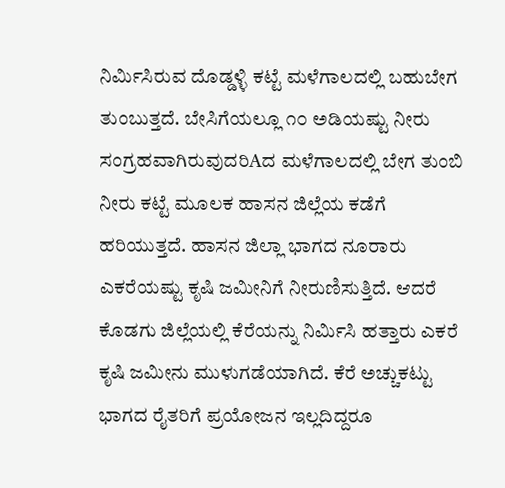ನಿರ್ಮಿಸಿರುವ ದೊಡ್ಡಳ್ಳಿ ಕಟ್ಟೆ ಮಳೆಗಾಲದಲ್ಲಿ ಬಹುಬೇಗ ತುಂಬುತ್ತದೆ. ಬೇಸಿಗೆಯಲ್ಲೂ ೧೦ ಅಡಿಯಷ್ಟು ನೀರು ಸಂಗ್ರಹವಾಗಿರುವುದರಿAದ ಮಳೆಗಾಲದಲ್ಲಿ ಬೇಗ ತುಂಬಿ ನೀರು ಕಟ್ಟೆ ಮೂಲಕ ಹಾಸನ ಜಿಲ್ಲೆಯ ಕಡೆಗೆ ಹರಿಯುತ್ತದೆ. ಹಾಸನ ಜಿಲ್ಲಾ ಭಾಗದ ನೂರಾರು ಎಕರೆಯಷ್ಟು ಕೃಷಿ ಜಮೀನಿಗೆ ನೀರುಣಿಸುತ್ತಿದೆ. ಆದರೆ ಕೊಡಗು ಜಿಲ್ಲೆಯಲ್ಲಿ ಕೆರೆಯನ್ನು ನಿರ್ಮಿಸಿ ಹತ್ತಾರು ಎಕರೆ ಕೃಷಿ ಜಮೀನು ಮುಳುಗಡೆಯಾಗಿದೆ. ಕೆರೆ ಅಚ್ಚುಕಟ್ಟು ಭಾಗದ ರೈತರಿಗೆ ಪ್ರಯೋಜನ ಇಲ್ಲದಿದ್ದರೂ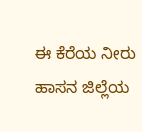ಈ ಕೆರೆಯ ನೀರು ಹಾಸನ ಜಿಲ್ಲೆಯ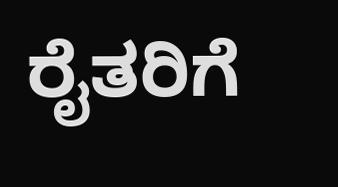ರೈತರಿಗೆ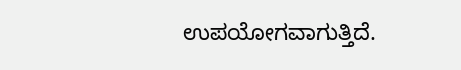ಉಪಯೋಗವಾಗುತ್ತಿದೆ.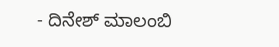- ದಿನೇಶ್ ಮಾಲಂಬಿ